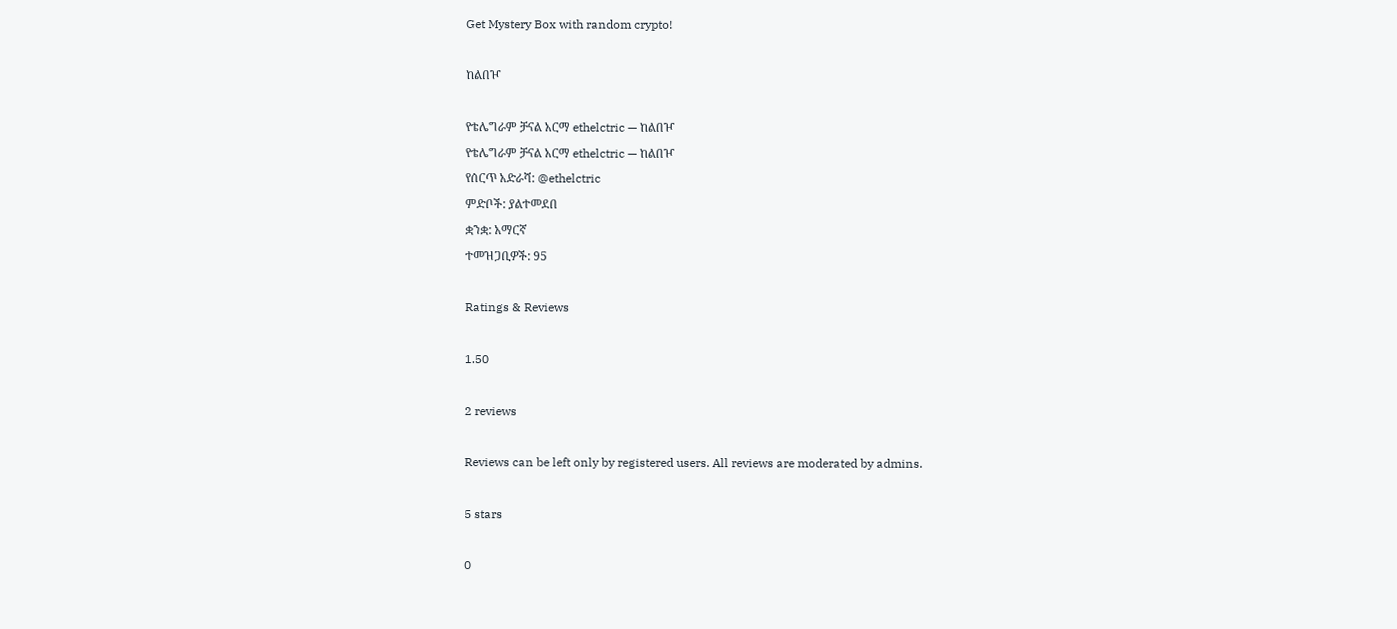Get Mystery Box with random crypto!

ከልበዦ

የቴሌግራም ቻናል አርማ ethelctric — ከልበዦ
የቴሌግራም ቻናል አርማ ethelctric — ከልበዦ
የሰርጥ አድራሻ: @ethelctric
ምድቦች: ያልተመደበ
ቋንቋ: አማርኛ
ተመዝጋቢዎች: 95

Ratings & Reviews

1.50

2 reviews

Reviews can be left only by registered users. All reviews are moderated by admins.

5 stars

0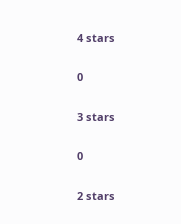4 stars

0

3 stars

0

2 stars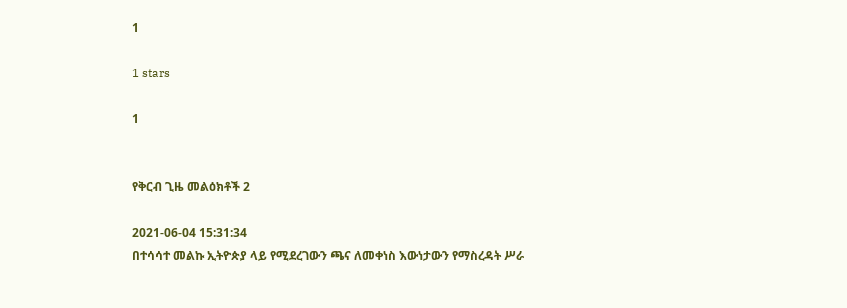1

1 stars

1


የቅርብ ጊዜ መልዕክቶች 2

2021-06-04 15:31:34
በተሳሳተ መልኩ ኢትዮጵያ ላይ የሚደረገውን ጫና ለመቀነስ እውነታውን የማስረዳት ሥራ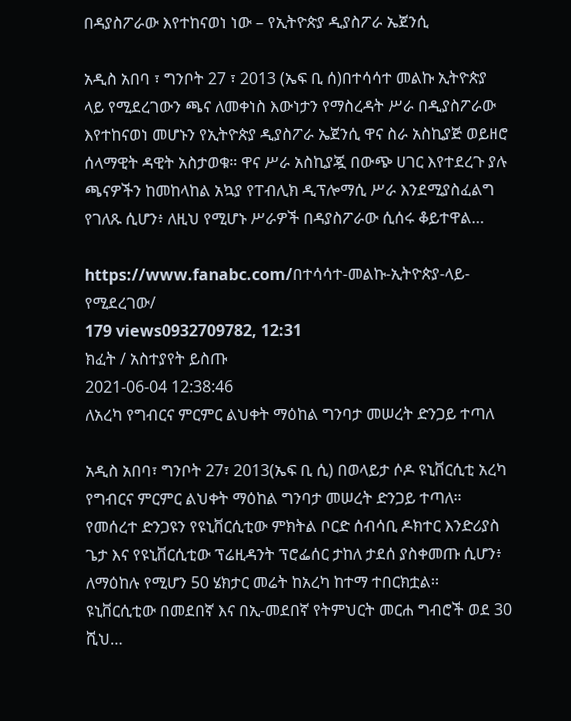በዳያስፖራው እየተከናወነ ነው – የኢትዮጵያ ዲያስፖራ ኤጀንሲ

አዲስ አበባ ፣ ግንቦት 27 ፣ 2013 (ኤፍ ቢ ሰ)በተሳሳተ መልኩ ኢትዮጵያ ላይ የሚደረገውን ጫና ለመቀነስ እውነታን የማስረዳት ሥራ በዲያስፖራው እየተከናወነ መሆኑን የኢትዮጵያ ዲያስፖራ ኤጀንሲ ዋና ስራ አስኪያጅ ወይዘሮ ሰላማዊት ዳዊት አስታወቁ። ዋና ሥራ አስኪያጇ በውጭ ሀገር እየተደረጉ ያሉ ጫናዎችን ከመከላከል አኳያ የፐብሊክ ዲፕሎማሲ ሥራ እንደሚያስፈልግ የገለጹ ሲሆን፥ ለዚህ የሚሆኑ ሥራዎች በዳያስፖራው ሲሰሩ ቆይተዋል…

https://www.fanabc.com/በተሳሳተ-መልኩ-ኢትዮጵያ-ላይ-የሚደረገው/
179 views0932709782, 12:31
ክፈት / አስተያየት ይስጡ
2021-06-04 12:38:46
ለአረካ የግብርና ምርምር ልህቀት ማዕከል ግንባታ መሠረት ድንጋይ ተጣለ

አዲስ አበባ፣ ግንቦት 27፣ 2013(ኤፍ ቢ ሲ) በወላይታ ሶዶ ዩኒቨርሲቲ አረካ የግብርና ምርምር ልህቀት ማዕከል ግንባታ መሠረት ድንጋይ ተጣለ። የመሰረተ ድንጋዩን የዩኒቨርሲቲው ምክትል ቦርድ ሰብሳቢ ዶክተር እንድሪያስ ጌታ እና የዩኒቨርሲቲው ፕሬዚዳንት ፕሮፌሰር ታከለ ታደሰ ያስቀመጡ ሲሆን፥ ለማዕከሉ የሚሆን 50 ሄክታር መሬት ከአረካ ከተማ ተበርክቷል፡፡ ዩኒቨርሲቲው በመደበኛ እና በኢ-መደበኛ የትምህርት መርሐ ግብሮች ወደ 30 ሺህ…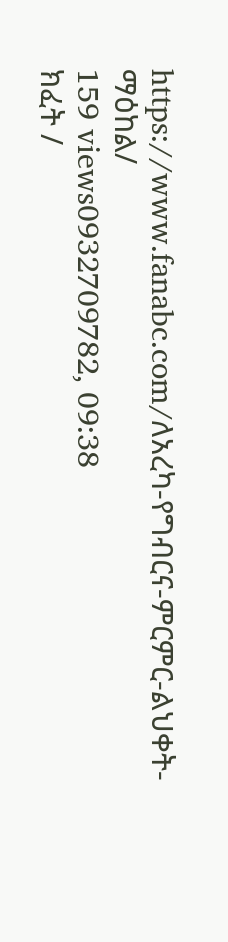https://www.fanabc.com/ለአረካ-የግብርና-ምርምር-ልህቀት-ማዕከል/
159 views0932709782, 09:38
ክፈት /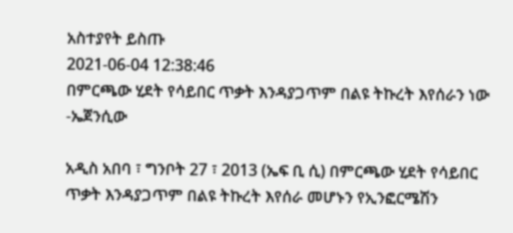አስተያየት ይስጡ
2021-06-04 12:38:46
በምርጫው ሂደት የሳይበር ጥቃት እንዳያጋጥም በልዩ ትኩረት እየሰራን ነው -ኤጀንሲው

አዲስ አበባ ፣ ግንቦት 27 ፣ 2013 (ኤፍ ቢ ሲ) በምርጫው ሂደት የሳይበር ጥቃት እንዳያጋጥም በልዩ ትኩረት እየሰራ መሆኑን የኢንፎርሜሽን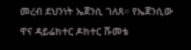መረብ ደህንነት ኤጀንሲ ገለጸ። የኤጀንሲው ዋና ዳይሬክተር ዶክተር ሹመቴ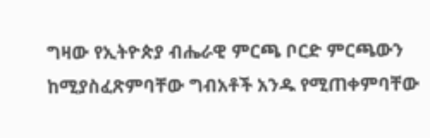ግዛው የኢትዮጵያ ብሔራዊ ምርጫ ቦርድ ምርጫውን ከሚያስፈጽምባቸው ግብአቶች አንዱ የሚጠቀምባቸው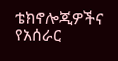ቴክኖሎጂዎችና የአሰራር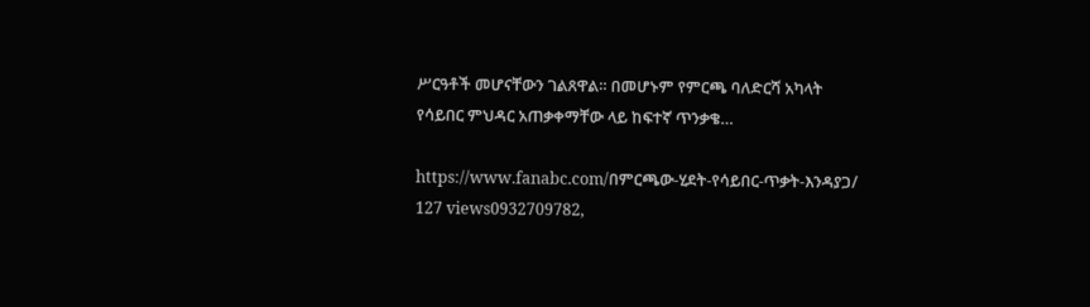ሥርዓቶች መሆናቸውን ገልጸዋል። በመሆኑም የምርጫ ባለድርሻ አካላት የሳይበር ምህዳር አጠቃቀማቸው ላይ ከፍተኛ ጥንቃቄ…

https://www.fanabc.com/በምርጫው-ሂደት-የሳይበር-ጥቃት-እንዳያጋ/
127 views0932709782,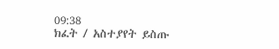09:38
ክፈት / አስተያየት ይስጡ